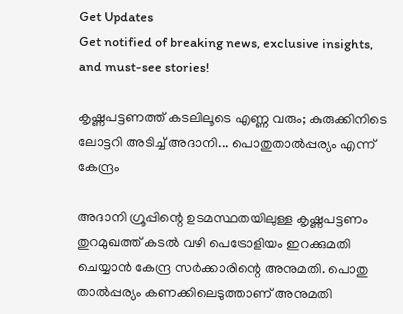Get Updates
Get notified of breaking news, exclusive insights, and must-see stories!

കൃഷ്ണപട്ടണത്ത് കടലിലൂടെ എണ്ണ വരും; കുരുക്കിനിടെ ലോട്ടറി അടിച്ച് അദാനി... പൊതുതാല്‍പ്പര്യം എന്ന് കേന്ദ്രം

അദാനി ഗ്രൂപ്പിന്റെ ഉടമസ്ഥതയിലുള്ള കൃഷ്ണപട്ടണം തുറമുഖത്ത് കടല്‍ വഴി പെട്രോളിയം ഇറക്കുമതി ചെയ്യാന്‍ കേന്ദ്ര സര്‍ക്കാരിന്റെ അനുമതി. പൊതു താല്‍പ്പര്യം കണക്കിലെടുത്താണ് അനുമതി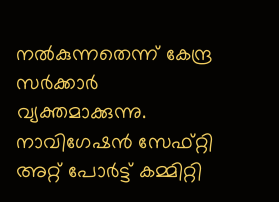നല്‍കുന്നതെന്ന് കേന്ദ്ര സര്‍ക്കാര്‍ വ്യക്തമാക്കുന്നു. നാവിഗേഷന്‍ സേഫ്റ്റി അറ്റ് പോര്‍ട്ട് കമ്മിറ്റി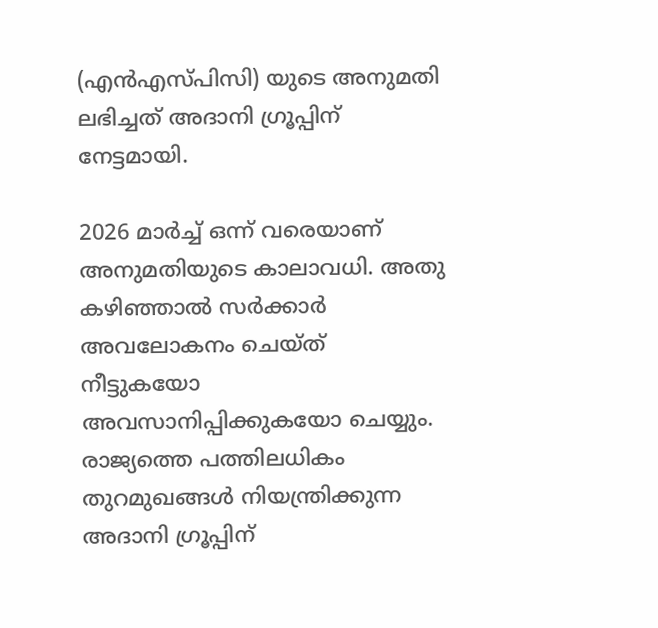(എന്‍എസ്പിസി) യുടെ അനുമതി ലഭിച്ചത് അദാനി ഗ്രൂപ്പിന് നേട്ടമായി.

2026 മാര്‍ച്ച് ഒന്ന് വരെയാണ് അനുമതിയുടെ കാലാവധി. അതു കഴിഞ്ഞാല്‍ സര്‍ക്കാര്‍ അവലോകനം ചെയ്ത് നീട്ടുകയോ അവസാനിപ്പിക്കുകയോ ചെയ്യും. രാജ്യത്തെ പത്തിലധികം തുറമുഖങ്ങള്‍ നിയന്ത്രിക്കുന്ന അദാനി ഗ്രൂപ്പിന്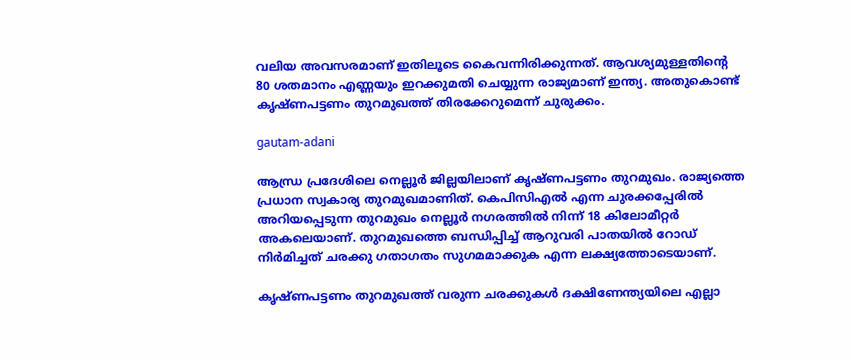വലിയ അവസരമാണ് ഇതിലൂടെ കൈവന്നിരിക്കുന്നത്. ആവശ്യമുള്ളതിന്റെ 80 ശതമാനം എണ്ണയും ഇറക്കുമതി ചെയ്യുന്ന രാജ്യമാണ് ഇന്ത്യ. അതുകൊണ്ട് കൃഷ്ണപട്ടണം തുറമുഖത്ത് തിരക്കേറുമെന്ന് ചുരുക്കം.

gautam-adani

ആന്ധ്ര പ്രദേശിലെ നെല്ലൂര്‍ ജില്ലയിലാണ് കൃഷ്ണപട്ടണം തുറമുഖം. രാജ്യത്തെ പ്രധാന സ്വകാര്യ തുറമുഖമാണിത്. കെപിസിഎല്‍ എന്ന ചുരക്കപ്പേരില്‍ അറിയപ്പെടുന്ന തുറമുഖം നെല്ലൂര്‍ നഗരത്തില്‍ നിന്ന് 18 കിലോമീറ്റര്‍ അകലെയാണ്. തുറമുഖത്തെ ബന്ധിപ്പിച്ച് ആറുവരി പാതയില്‍ റോഡ് നിര്‍മിച്ചത് ചരക്കു ഗതാഗതം സുഗമമാക്കുക എന്ന ലക്ഷ്യത്തോടെയാണ്.

കൃഷ്ണപട്ടണം തുറമുഖത്ത് വരുന്ന ചരക്കുകള്‍ ദക്ഷിണേന്ത്യയിലെ എല്ലാ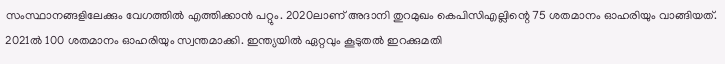സംസ്ഥാനങ്ങളിലേക്കും വേഗത്തില്‍ എത്തിക്കാന്‍ പറ്റും. 2020ലാണ് അദാനി തുറമുഖം കെപിസിഎല്ലിന്റെ 75 ശതമാനം ഓഹരിയും വാങ്ങിയത്. 2021ല്‍ 100 ശതമാനം ഓഹരിയും സ്വന്തമാക്കി. ഇന്ത്യയില്‍ ഏറ്റവും കൂടുതല്‍ ഇറക്കുമതി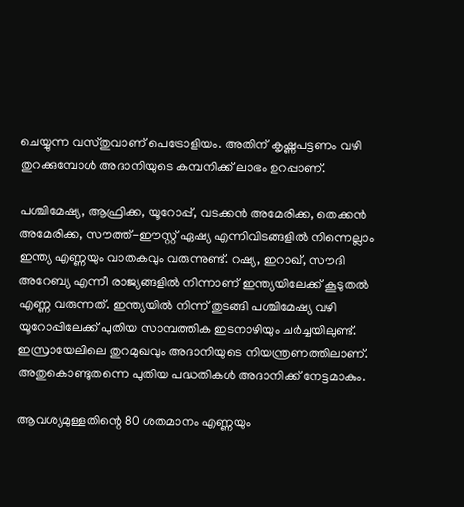ചെയ്യുന്ന വസ്തുവാണ് പെട്രോളിയം. അതിന് കൃഷ്ണപട്ടണം വഴി തുറക്കുമ്പോള്‍ അദാനിയുടെ കമ്പനിക്ക് ലാഭം ഉറപ്പാണ്.

പശ്ചിമേഷ്യ, ആഫ്രിക്ക, യൂറോപ്പ്, വടക്കന്‍ അമേരിക്ക, തെക്കന്‍ അമേരിക്ക, സൗത്ത്-ഈസ്റ്റ് ഏഷ്യ എന്നിവിടങ്ങളില്‍ നിന്നെല്ലാം ഇന്ത്യ എണ്ണയും വാതകവും വരുന്നുണ്ട്. റഷ്യ, ഇറാഖ്, സൗദി അറേബ്യ എന്നീ രാജ്യങ്ങളില്‍ നിന്നാണ് ഇന്ത്യയിലേക്ക് കൂടുതല്‍ എണ്ണ വരുന്നത്. ഇന്ത്യയില്‍ നിന്ന് തുടങ്ങി പശ്ചിമേഷ്യ വഴി യൂറോപ്പിലേക്ക് പുതിയ സാമ്പത്തിക ഇടനാഴിയും ചര്‍ച്ചയിലുണ്ട്. ഇസ്രായേലിലെ തുറമുഖവും അദാനിയുടെ നിയന്ത്രണത്തിലാണ്. അതുകൊണ്ടുതന്നെ പുതിയ പദ്ധതികള്‍ അദാനിക്ക് നേട്ടമാകും.

ആവശ്യമുള്ളതിന്റെ 80 ശതമാനം എണ്ണയും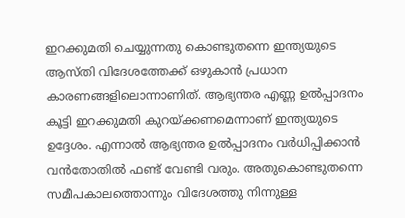ഇറക്കുമതി ചെയ്യുന്നതു കൊണ്ടുതന്നെ ഇന്ത്യയുടെ ആസ്തി വിദേശത്തേക്ക് ഒഴുകാന്‍ പ്രധാന കാരണങ്ങളിലൊന്നാണിത്. ആഭ്യന്തര എണ്ണ ഉല്‍പ്പാദനം കൂട്ടി ഇറക്കുമതി കുറയ്ക്കണമെന്നാണ് ഇന്ത്യയുടെ ഉദ്ദേശം. എന്നാല്‍ ആഭ്യന്തര ഉല്‍പ്പാദനം വര്‍ധിപ്പിക്കാന്‍ വന്‍തോതില്‍ ഫണ്ട് വേണ്ടി വരും. അതുകൊണ്ടുതന്നെ സമീപകാലത്തൊന്നും വിദേശത്തു നിന്നുള്ള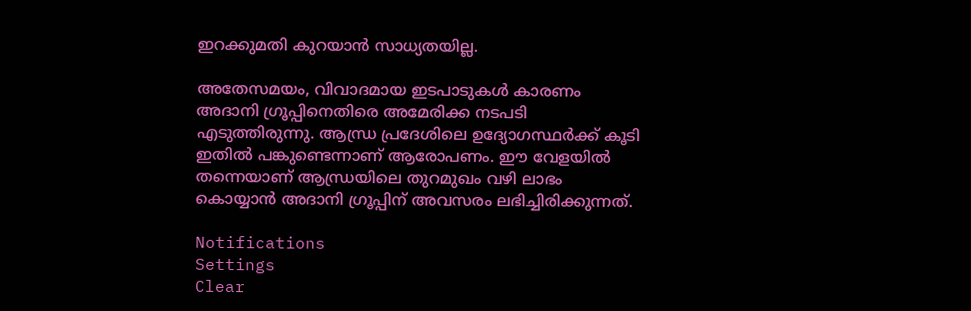ഇറക്കുമതി കുറയാന്‍ സാധ്യതയില്ല.

അതേസമയം, വിവാദമായ ഇടപാടുകള്‍ കാരണം അദാനി ഗ്രൂപ്പിനെതിരെ അമേരിക്ക നടപടി എടുത്തിരുന്നു. ആന്ധ്ര പ്രദേശിലെ ഉദ്യോഗസ്ഥര്‍ക്ക് കൂടി ഇതില്‍ പങ്കുണ്ടെന്നാണ് ആരോപണം. ഈ വേളയില്‍ തന്നെയാണ് ആന്ധ്രയിലെ തുറമുഖം വഴി ലാഭം കൊയ്യാന്‍ അദാനി ഗ്രൂപ്പിന് അവസരം ലഭിച്ചിരിക്കുന്നത്.

Notifications
Settings
Clear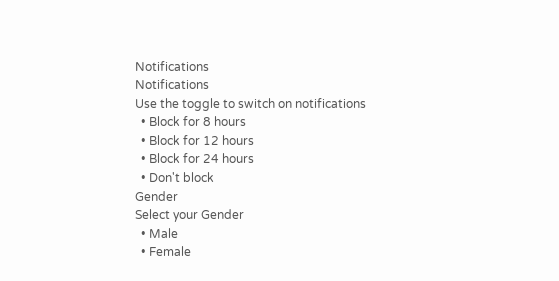Notifications
Notifications
Use the toggle to switch on notifications
  • Block for 8 hours
  • Block for 12 hours
  • Block for 24 hours
  • Don't block
Gender
Select your Gender
  • Male
  • Female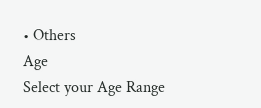• Others
Age
Select your Age Range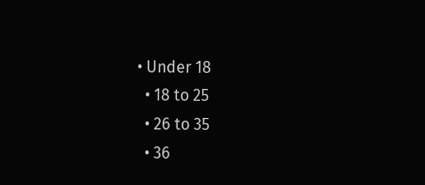• Under 18
  • 18 to 25
  • 26 to 35
  • 36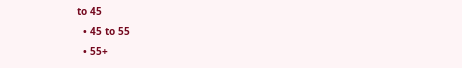to 45
  • 45 to 55
  • 55+